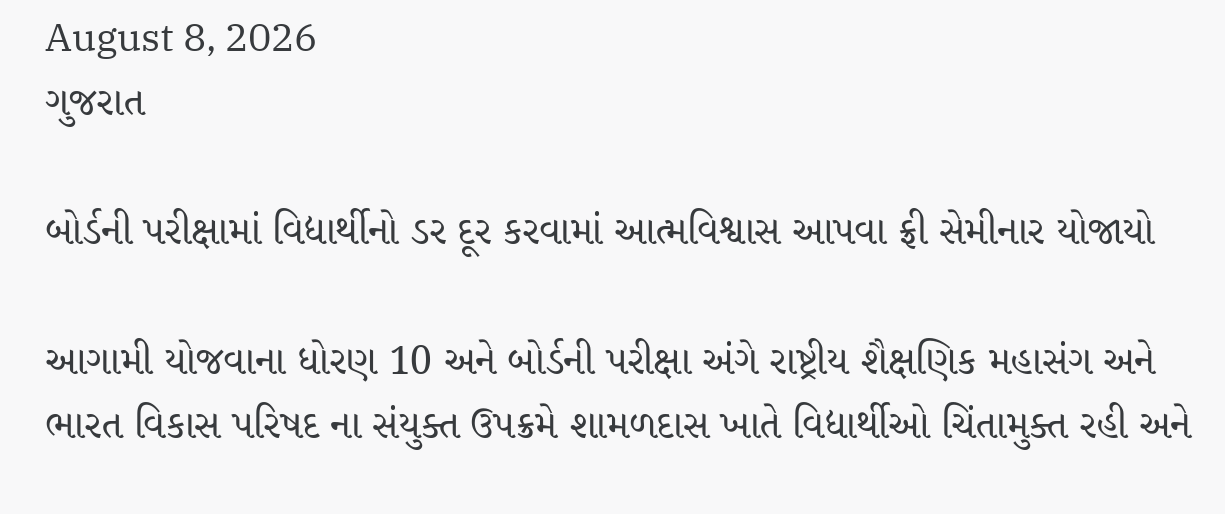August 8, 2026
ગુજરાત

બોર્ડની પરીક્ષામાં વિદ્યાર્થીનો ડર દૂર કરવામાં આત્મવિશ્વાસ આપવા ફ્રી સેમીનાર યોજાયો

આગામી યોજવાના ધોરણ 10 અને બોર્ડની પરીક્ષા અંગે રાષ્ટ્રીય શૈક્ષણિક મહાસંગ અને ભારત વિકાસ પરિષદ ના સંયુક્ત ઉપક્રમે શામળદાસ ખાતે વિદ્યાર્થીઓ ચિંતામુક્ત રહી અને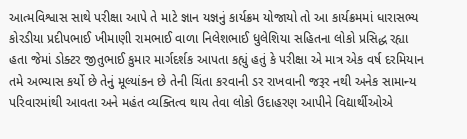આત્મવિશ્વાસ સાથે પરીક્ષા આપે તે માટે જ્ઞાન યજ્ઞનું કાર્યક્રમ યોજાયો તો આ કાર્યક્રમમાં ધારાસભ્ય કોરડીયા પ્રદીપભાઈ ખીમાણી રામભાઈ વાળા નિલેશભાઈ ધુલેશિયા સહિતના લોકો પ્રસિદ્ધ રહ્યા હતા જેમાં ડોક્ટર જીતુભાઈ કુમાર માર્ગદર્શક આપતા કહ્યું હતું કે પરીક્ષા એ માત્ર એક વર્ષ દરમિયાન તમે અભ્યાસ કર્યો છે તેનું મૂલ્યાંકન છે તેની ચિંતા કરવાની ડર રાખવાની જરૂર નથી અનેક સામાન્ય પરિવારમાંથી આવતા અને મહંત વ્યક્તિત્વ થાય તેવા લોકો ઉદાહરણ આપીને વિદ્યાર્થીઓએ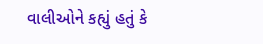વાલીઓને કહ્યું હતું કે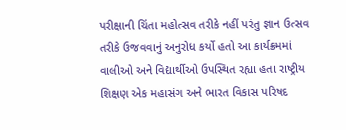પરીક્ષાની ચિંતા મહોત્સવ તરીકે નહીં પરંતુ જ્ઞાન ઉત્સવ તરીકે ઉજવવાનું અનુરોધ કર્યો હતો આ કાર્યક્રમમાં વાલીઓ અને વિદ્યાર્થીઓ ઉપસ્થિત રહ્યા હતા રાષ્ટ્રીય શિક્ષણ એક મહાસંગ અને ભારત વિકાસ પરિષદ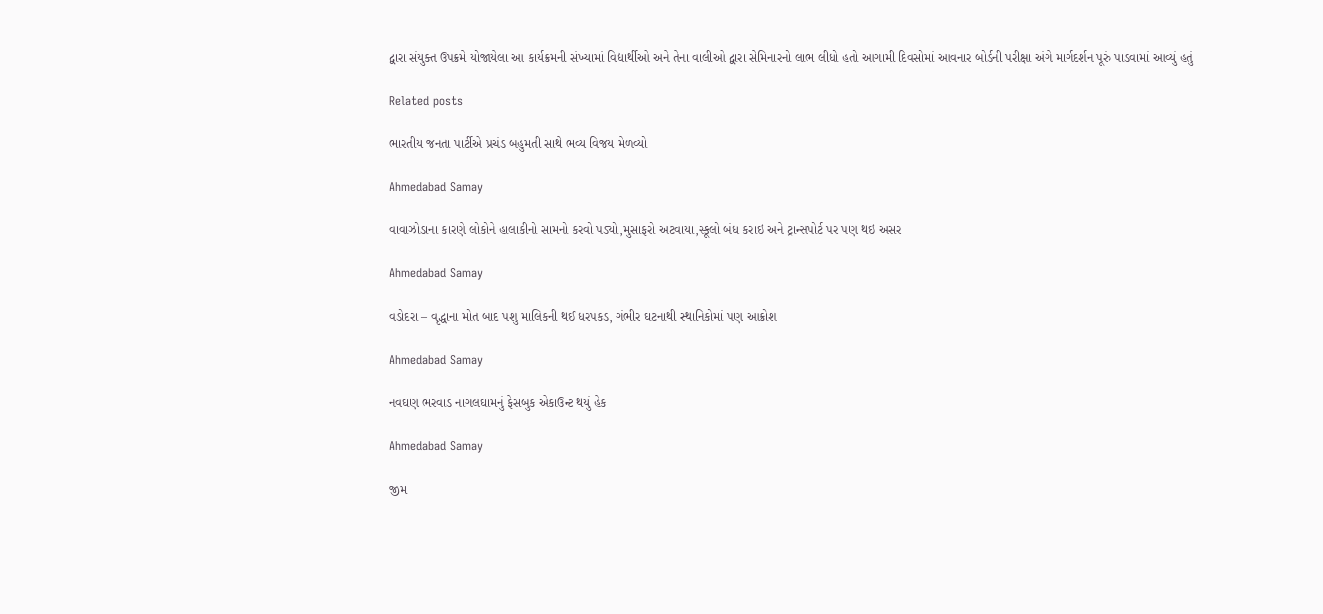દ્વારા સંયુક્ત ઉપક્રમે યોજાયેલા આ કાર્યક્રમની સંખ્યામાં વિદ્યાર્થીઓ અને તેના વાલીઓ દ્વારા સેમિનારનો લાભ લીધો હતો આગામી દિવસોમાં આવનાર બોર્ડની પરીક્ષા અંગે માર્ગદર્શન પૂરું પાડવામાં આવ્યું હતું

Related posts

ભારતીય જનતા પાર્ટીએ પ્રચંડ બહુમતી સાથે ભવ્ય વિજય મેળવ્યો

Ahmedabad Samay

વાવાઝોડાના કારણે લોકોને હાલાકીનો સામનો કરવો પડ્યો,મુસાફરો અટવાયા,સ્કૂલો બંધ કરાઇ અને ટ્રાન્સપોર્ટ પર પણ થઇ અસર

Ahmedabad Samay

વડોદરા – વૃદ્ધાના મોત બાદ પશુ માલિકની થઈ ધરપકડ, ગંભીર ઘટનાથી સ્થાનિકોમાં પણ આક્રોશ

Ahmedabad Samay

નવઘણ ભરવાડ નાગલઘામનું ફેસબુક એકાઉન્ટ થયું હેક

Ahmedabad Samay

જીમ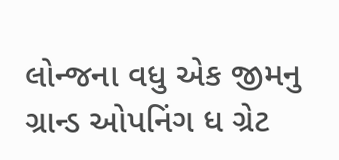લોન્જના વધુ એક જીમનુ ગ્રાન્ડ ઓપનિંગ ધ ગ્રેટ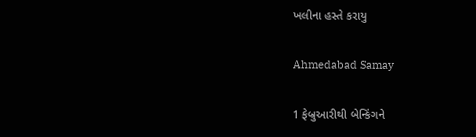ખલીના હસ્તે કરાયુ

Ahmedabad Samay

1 ફેબ્રુઆરીથી બેન્કિંગને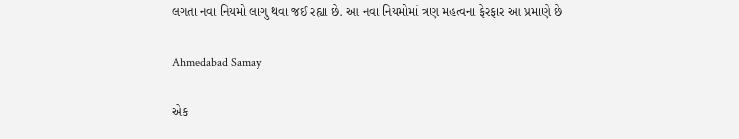લગતા નવા નિયમો લાગુ થવા જઈ રહ્યા છે. આ નવા નિયમોમાં ત્રણ મહત્વના ફેરફાર આ પ્રમાણે છે

Ahmedabad Samay

એક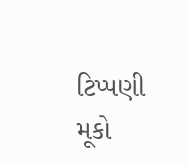ટિપ્પણી મૂકો